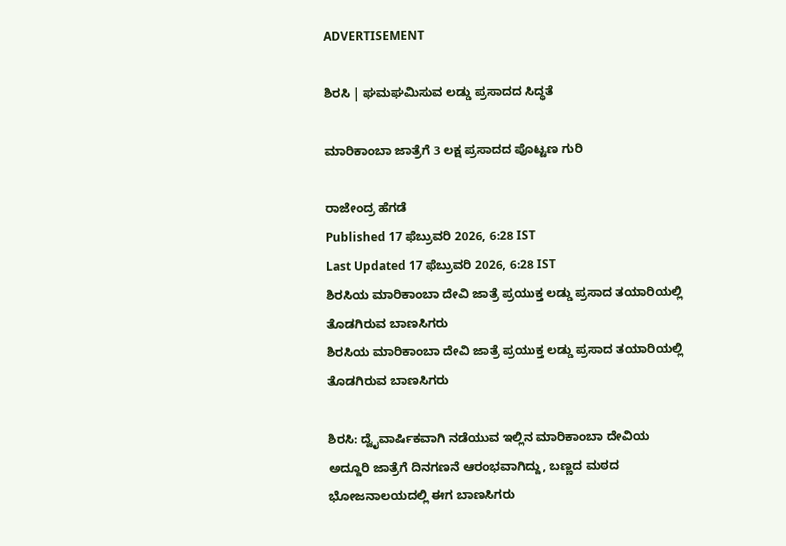ADVERTISEMENT

ಶಿರಸಿ | ಘಮಘಮಿಸುವ ಲಡ್ಡು ಪ್ರಸಾದದ ಸಿದ್ಧತೆ

ಮಾರಿಕಾಂಬಾ ಜಾತ್ರೆಗೆ 3 ಲಕ್ಷ ಪ್ರಸಾದದ ಪೊಟ್ಟಣ ಗುರಿ

ರಾಜೇಂದ್ರ ಹೆಗಡೆ
Published 17 ಫೆಬ್ರುವರಿ 2026, 6:28 IST
Last Updated 17 ಫೆಬ್ರುವರಿ 2026, 6:28 IST
ಶಿರಸಿಯ ಮಾರಿಕಾಂಬಾ ದೇವಿ ಜಾತ್ರೆ ಪ್ರಯುಕ್ತ ಲಡ್ಡು ಪ್ರಸಾದ ತಯಾರಿಯಲ್ಲಿ ತೊಡಗಿರುವ ಬಾಣಸಿಗರು
ಶಿರಸಿಯ ಮಾರಿಕಾಂಬಾ ದೇವಿ ಜಾತ್ರೆ ಪ್ರಯುಕ್ತ ಲಡ್ಡು ಪ್ರಸಾದ ತಯಾರಿಯಲ್ಲಿ ತೊಡಗಿರುವ ಬಾಣಸಿಗರು

ಶಿರಸಿ: ದ್ವೈವಾರ್ಷಿಕವಾಗಿ ನಡೆಯುವ ಇಲ್ಲಿನ ಮಾರಿಕಾಂಬಾ ದೇವಿಯ ಅದ್ದೂರಿ ಜಾತ್ರೆಗೆ ದಿನಗಣನೆ ಆರಂಭವಾಗಿದ್ದು, ಬಣ್ಣದ ಮಠದ ಭೋಜನಾಲಯದಲ್ಲಿ ಈಗ ಬಾಣಸಿಗರು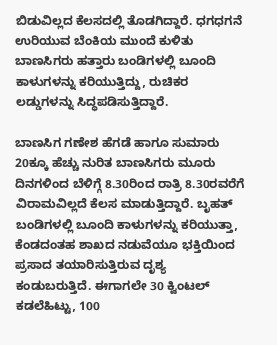ಬಿಡುವಿಲ್ಲದ ಕೆಲಸದಲ್ಲಿ ತೊಡಗಿದ್ದಾರೆ. ಧಗಧಗನೆ ಉರಿಯುವ ಬೆಂಕಿಯ ಮುಂದೆ ಕುಳಿತು ಬಾಣಸಿಗರು ಹತ್ತಾರು ಬಂಡಿಗಳಲ್ಲಿ ಬೂಂದಿ ಕಾಳುಗಳನ್ನು ಕರಿಯುತ್ತಿದ್ದು, ರುಚಿಕರ ಲಡ್ಡುಗಳನ್ನು ಸಿದ್ಧಪಡಿಸುತ್ತಿದ್ದಾರೆ.

ಬಾಣಸಿಗ ಗಣೇಶ ಹೆಗಡೆ ಹಾಗೂ ಸುಮಾರು 20ಕ್ಕೂ ಹೆಚ್ಚು ನುರಿತ ಬಾಣಸಿಗರು ಮೂರು ದಿನಗಳಿಂದ ಬೆಳಿಗ್ಗೆ 8.30ರಿಂದ ರಾತ್ರಿ 8.30ರವರೆಗೆ ವಿರಾಮವಿಲ್ಲದೆ ಕೆಲಸ ಮಾಡುತ್ತಿದ್ದಾರೆ. ಬೃಹತ್ ಬಂಡಿಗಳಲ್ಲಿ ಬೂಂದಿ ಕಾಳುಗಳನ್ನು ಕರಿಯುತ್ತಾ, ಕೆಂಡದಂತಹ ಶಾಖದ ನಡುವೆಯೂ ಭಕ್ತಿಯಿಂದ ಪ್ರಸಾದ ತಯಾರಿಸುತ್ತಿರುವ ದೃಶ್ಯ ಕಂಡುಬರುತ್ತಿದೆ. ಈಗಾಗಲೇ 30 ಕ್ವಿಂಟಲ್ ಕಡಲೆಹಿಟ್ಟು, 100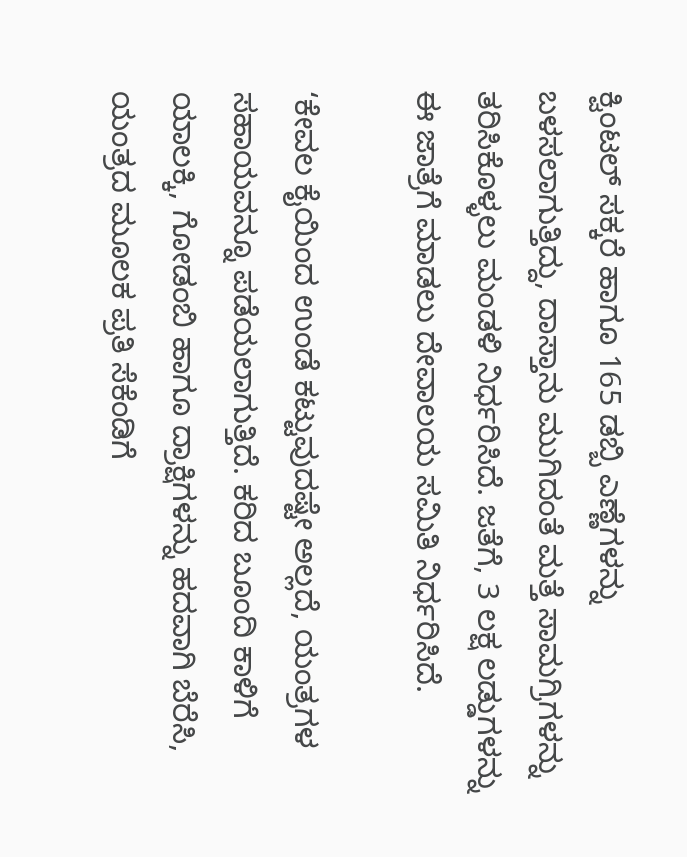ಕ್ವಿಂಟಲ್ ಸಕ್ಕರೆ ಹಾಗೂ 165 ಡಬ್ಬಿ ಎಣ್ಣೆಗಳನ್ನು ಬಳಸಲಾಗುತ್ತಿದ್ದು, ದಾಸ್ತಾನು ಮುಗಿದಂತೆ ಮತ್ತೆ ಸಾಮಗ್ರಿಗಳನ್ನು ತರಿಸಿಕೊಳ್ಳಲು ಮಂಡಳಿ ನಿರ್ಧರಿಸಿದೆ. ಜತೆಗೆ, 3 ಲಕ್ಷ ಲಡ್ಡುಗಳನ್ನು ಈ ಜಾತ್ರೆಗೆ ಮಾಡಲು ದೇವಾಲಯ ಸಮಿತಿ ನಿರ್ಧರಿಸಿದೆ.

‘ಕೇವಲ ಕೈಯಿಂದ ಉಂಡೆ ಕಟ್ಟುವುದಷ್ಟೇ ಅಲ್ಲದೆ, ಯಂತ್ರಗಳ ಸಹಾಯವನ್ನೂ ಪಡೆಯಲಾಗುತ್ತಿದೆ. ಕರಿದ ಬೂಂದಿ ಕಾಳಿಗೆ ಯಾಲಕ್ಕಿ, ಗೋಡಂಬಿ ಹಾಗೂ ದ್ರಾಕ್ಷಿಗಳನ್ನು ಹದವಾಗಿ ಬೆರೆಸಿ, ಯಂತ್ರದ ಮೂಲಕ ಪ್ರತಿ ಸೆಕೆಂಡಿಗೆ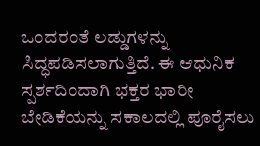ಒಂದರಂತೆ ಲಡ್ಡುಗಳನ್ನು ಸಿದ್ಧಪಡಿಸಲಾಗುತ್ತಿದೆ. ಈ ಆಧುನಿಕ ಸ್ಪರ್ಶದಿಂದಾಗಿ ಭಕ್ತರ ಭಾರೀ ಬೇಡಿಕೆಯನ್ನು ಸಕಾಲದಲ್ಲಿ ಪೂರೈಸಲು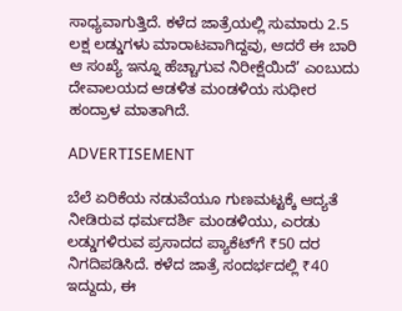ಸಾಧ್ಯವಾಗುತ್ತಿದೆ. ಕಳೆದ ಜಾತ್ರೆಯಲ್ಲಿ ಸುಮಾರು 2.5 ಲಕ್ಷ ಲಡ್ಡುಗಳು ಮಾರಾಟವಾಗಿದ್ದವು, ಆದರೆ ಈ ಬಾರಿ ಆ ಸಂಖ್ಯೆ ಇನ್ನೂ ಹೆಚ್ಚಾಗುವ ನಿರೀಕ್ಷೆಯಿದೆ’ ಎಂಬುದು ದೇವಾಲಯದ ಆಡಳಿತ ಮಂಡಳಿಯ ಸುಧೀರ ಹಂದ್ರಾಳ ಮಾತಾಗಿದೆ.

ADVERTISEMENT

ಬೆಲೆ ಏರಿಕೆಯ ನಡುವೆಯೂ ಗುಣಮಟ್ಟಕ್ಕೆ ಆದ್ಯತೆ ನೀಡಿರುವ ಧರ್ಮದರ್ಶಿ ಮಂಡಳಿಯು, ಎರಡು ಲಡ್ಡುಗಳಿರುವ ಪ್ರಸಾದದ ಪ್ಯಾಕೆಟ್‌ಗೆ ₹50 ದರ ನಿಗದಿಪಡಿಸಿದೆ. ಕಳೆದ ಜಾತ್ರೆ ಸಂದರ್ಭದಲ್ಲಿ ₹40 ಇದ್ದುದು, ಈ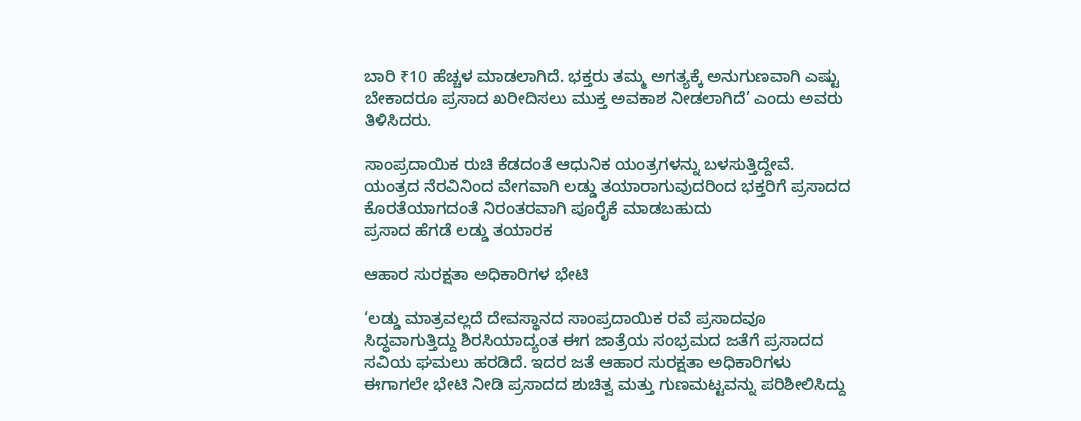ಬಾರಿ ₹10 ಹೆಚ್ಚಳ ಮಾಡಲಾಗಿದೆ. ಭಕ್ತರು ತಮ್ಮ ಅಗತ್ಯಕ್ಕೆ ಅನುಗುಣವಾಗಿ ಎಷ್ಟು ಬೇಕಾದರೂ ಪ್ರಸಾದ ಖರೀದಿಸಲು ಮುಕ್ತ ಅವಕಾಶ ನೀಡಲಾಗಿದೆ’ ಎಂದು ಅವರು ತಿಳಿಸಿದರು.

ಸಾಂಪ್ರದಾಯಿಕ ರುಚಿ ಕೆಡದಂತೆ ಆಧುನಿಕ ಯಂತ್ರಗಳನ್ನು ಬಳಸುತ್ತಿದ್ದೇವೆ. ಯಂತ್ರದ ನೆರವಿನಿಂದ ವೇಗವಾಗಿ ಲಡ್ಡು ತಯಾರಾಗುವುದರಿಂದ ಭಕ್ತರಿಗೆ ಪ್ರಸಾದದ ಕೊರತೆಯಾಗದಂತೆ ನಿರಂತರವಾಗಿ ಪೂರೈಕೆ ಮಾಡಬಹುದು
ಪ್ರಸಾದ ಹೆಗಡೆ ಲಡ್ಡು ತಯಾರಕ

ಆಹಾರ ಸುರಕ್ಷತಾ ಅಧಿಕಾರಿಗಳ ಭೇಟಿ

‘ಲಡ್ಡು ಮಾತ್ರವಲ್ಲದೆ ದೇವಸ್ಥಾನದ ಸಾಂಪ್ರದಾಯಿಕ ರವೆ ಪ್ರಸಾದವೂ ಸಿದ್ಧವಾಗುತ್ತಿದ್ದು ಶಿರಸಿಯಾದ್ಯಂತ ಈಗ ಜಾತ್ರೆಯ ಸಂಭ್ರಮದ ಜತೆಗೆ ಪ್ರಸಾದದ ಸವಿಯ ಘಮಲು ಹರಡಿದೆ. ಇದರ ಜತೆ ಆಹಾರ ಸುರಕ್ಷತಾ ಅಧಿಕಾರಿಗಳು ಈಗಾಗಲೇ ಭೇಟಿ ನೀಡಿ ಪ್ರಸಾದದ ಶುಚಿತ್ವ ಮತ್ತು ಗುಣಮಟ್ಟವನ್ನು ಪರಿಶೀಲಿಸಿದ್ದು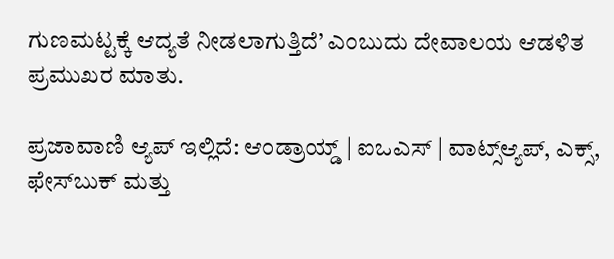ಗುಣಮಟ್ಟಕ್ಕೆ ಆದ್ಯತೆ ನೀಡಲಾಗುತ್ತಿದೆ’ ಎಂಬುದು ದೇವಾಲಯ ಆಡಳಿತ ಪ್ರಮುಖರ ಮಾತು.

ಪ್ರಜಾವಾಣಿ ಆ್ಯಪ್ ಇಲ್ಲಿದೆ: ಆಂಡ್ರಾಯ್ಡ್ | ಐಒಎಸ್ | ವಾಟ್ಸ್ಆ್ಯಪ್, ಎಕ್ಸ್, ಫೇಸ್‌ಬುಕ್ ಮತ್ತು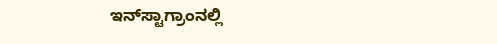ಇನ್‌ಸ್ಟಾಗ್ರಾಂನಲ್ಲಿ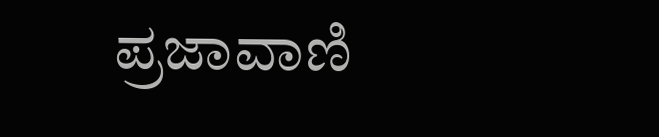ಪ್ರಜಾವಾಣಿ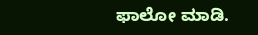ಫಾಲೋ ಮಾಡಿ.